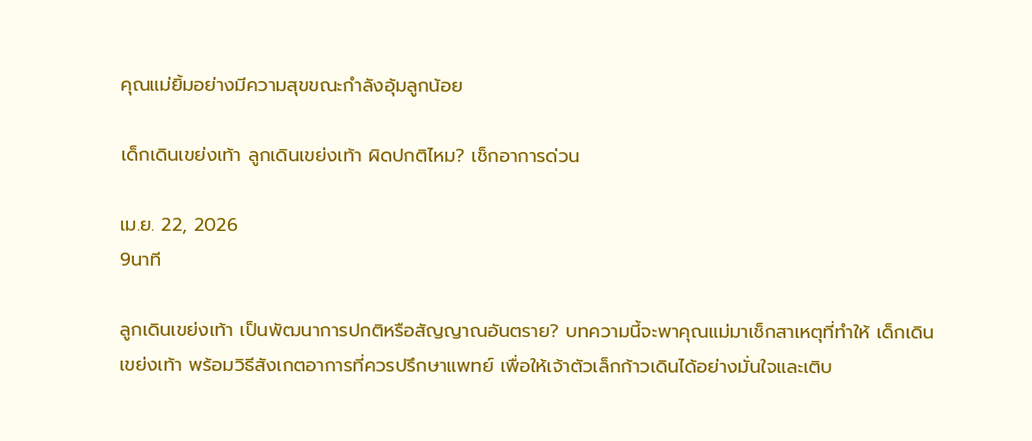คุณแม่ยิ้มอย่างมีความสุขขณะกำลังอุ้มลูกน้อย

เด็กเดินเขย่งเท้า ลูกเดินเขย่งเท้า ผิดปกติไหม? เช็กอาการด่วน

เม.ย. 22, 2026
9นาที

ลูกเดินเขย่งเท้า เป็นพัฒนาการปกติหรือสัญญาณอันตราย? บทความนี้จะพาคุณแม่มาเช็กสาเหตุที่ทำให้ เด็กเดินเขย่งเท้า พร้อมวิธีสังเกตอาการที่ควรปรึกษาแพทย์ เพื่อให้เจ้าตัวเล็กก้าวเดินได้อย่างมั่นใจและเติบ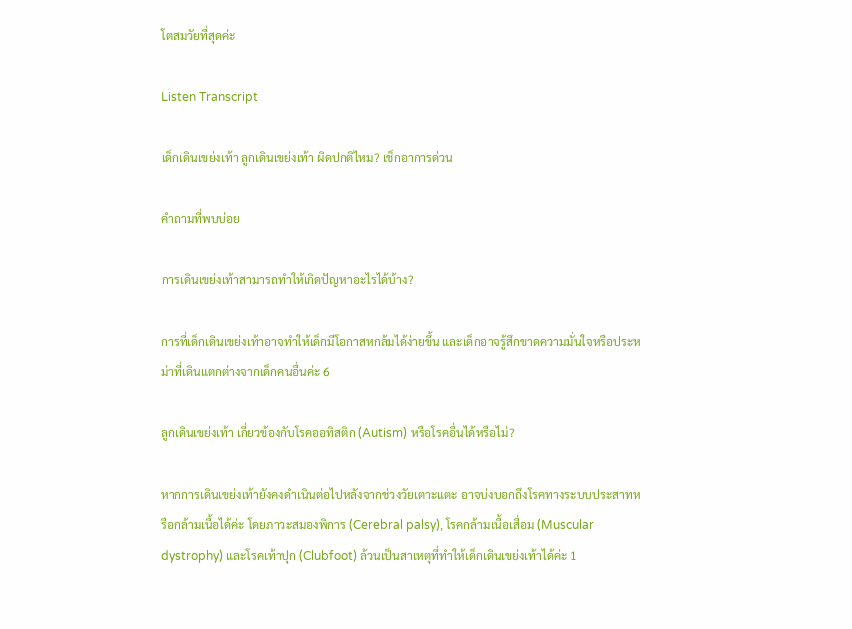โตสมวัยที่สุดค่ะ

Listen Transcript

เด็กเดินเขย่งเท้า ลูกเดินเขย่งเท้า ผิดปกติไหม? เช็กอาการด่วน

คำถามที่พบบ่อย

การเดินเขย่งเท้าสามารถทำให้เกิดปัญหาอะไรได้บ้าง?

การที่เด็กเดินเขย่งเท้าอาจทำให้เด็กมีโอกาสหกล้มได้ง่ายขึ้น และเด็กอาจรู้สึกขาดความมั่นใจหรือประหม่าที่เดินแตกต่างจากเด็กคนอื่นค่ะ 6

ลูกเดินเขย่งเท้า เกี่ยวข้องกับโรคออทิสติก (Autism) หรือโรคอื่นได้หรือไม่?

หากการเดินเขย่งเท้ายังคงดำเนินต่อไปหลังจากช่วงวัยเตาะแตะ อาจบ่งบอกถึงโรคทางระบบประสาทหรือกล้ามเนื้อได้ค่ะ โดยภาวะสมองพิการ (Cerebral palsy), โรคกล้ามเนื้อเสื่อม (Muscular dystrophy) และโรคเท้าปุก (Clubfoot) ล้วนเป็นสาเหตุที่ทำให้เด็กเดินเขย่งเท้าได้ค่ะ 1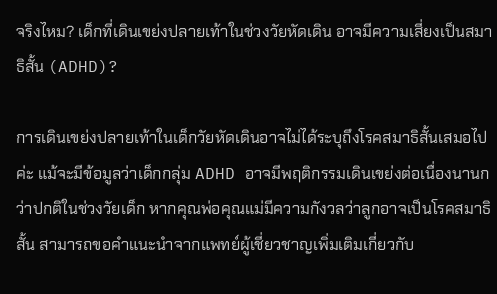จริงไหม? เด็กที่เดินเขย่งปลายเท้าในช่วงวัยหัดเดิน อาจมีความเสี่ยงเป็นสมาธิสั้น (ADHD)?

การเดินเขย่งปลายเท้าในเด็กวัยหัดเดินอาจไม่ได้ระบุถึงโรคสมาธิสั้นเสมอไปค่ะ แม้จะมีข้อมูลว่าเด็กกลุ่ม ADHD อาจมีพฤติกรรมเดินเขย่งต่อเนื่องนานกว่าปกติในช่วงวัยเด็ก หากคุณพ่อคุณแม่มีความกังวลว่าลูกอาจเป็นโรคสมาธิสั้น สามารถขอคำแนะนำจากแพทย์ผู้เชี่ยวชาญเพิ่มเติมเกี่ยวกับ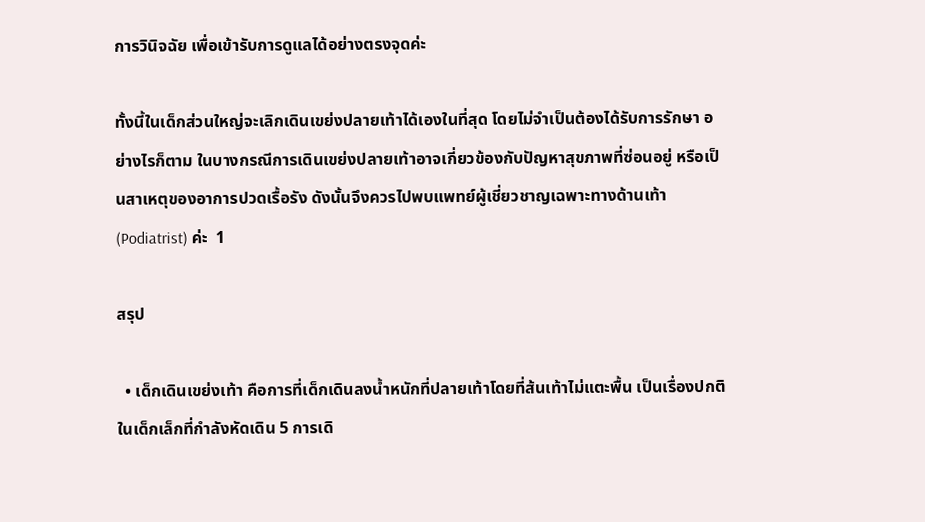การวินิจฉัย เพื่อเข้ารับการดูแลได้อย่างตรงจุดค่ะ

ทั้งนี้ในเด็กส่วนใหญ่จะเลิกเดินเขย่งปลายเท้าได้เองในที่สุด โดยไม่จำเป็นต้องได้รับการรักษา อย่างไรก็ตาม ในบางกรณีการเดินเขย่งปลายเท้าอาจเกี่ยวข้องกับปัญหาสุขภาพที่ซ่อนอยู่ หรือเป็นสาเหตุของอาการปวดเรื้อรัง ดังนั้นจึงควรไปพบแพทย์ผู้เชี่ยวชาญเฉพาะทางด้านเท้า (Podiatrist) ค่ะ  1

สรุป

  • เด็กเดินเขย่งเท้า คือการที่เด็กเดินลงน้ำหนักที่ปลายเท้าโดยที่ส้นเท้าไม่แตะพื้น เป็นเรื่องปกติในเด็กเล็กที่กำลังหัดเดิน 5 การเดิ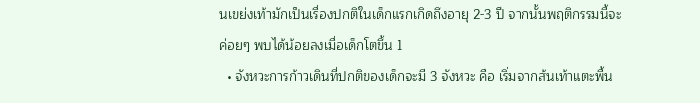นเขย่งเท้ามักเป็นเรื่องปกติในเด็กแรกเกิดถึงอายุ 2-3 ปี จากนั้นพฤติกรรมนี้จะค่อยๆ พบได้น้อยลงเมื่อเด็กโตขึ้น 1
  • จังหวะการก้าวเดินที่ปกติของเด็กจะมี 3 จังหวะ คือ เริ่มจากส้นเท้าแตะพื้น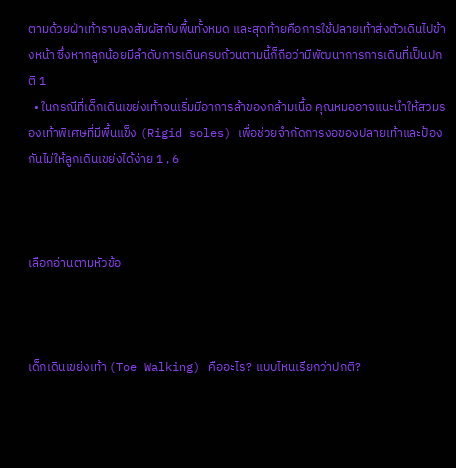ตามด้วยฝ่าเท้าราบลงสัมผัสกับพื้นทั้งหมด และสุดท้ายคือการใช้ปลายเท้าส่งตัวเดินไปข้างหน้า ซึ่งหากลูกน้อยมีลำดับการเดินครบถ้วนตามนี้ก็ถือว่ามีพัฒนาการการเดินที่เป็นปกติ 1
  • ในกรณีที่เด็กเดินเขย่งเท้าจนเริ่มมีอาการล้าของกล้ามเนื้อ คุณหมออาจแนะนำให้สวมรองเท้าพิเศษที่มีพื้นแข็ง (Rigid soles) เพื่อช่วยจำกัดการงอของปลายเท้าและป้องกันไม่ให้ลูกเดินเขย่งได้ง่าย 1 , 6



เลือกอ่านตามหัวข้อ



เด็กเดินเขย่งเท้า (Toe Walking) คืออะไร? แบบไหนเรียกว่าปกติ?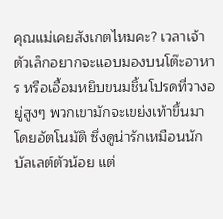คุณแม่เคยสังเกตไหมคะ? เวลาเจ้าตัวเล็กอยากจะแอบมองบนโต๊ะอาหาร หรือเอื้อมหยิบขนมชิ้นโปรดที่วางอยู่สูงๆ พวกเขามักจะเขย่งเท้าขึ้นมาโดยอัตโนมัติ ซึ่งดูน่ารักเหมือนนักบัลเลต์ตัวน้อย แต่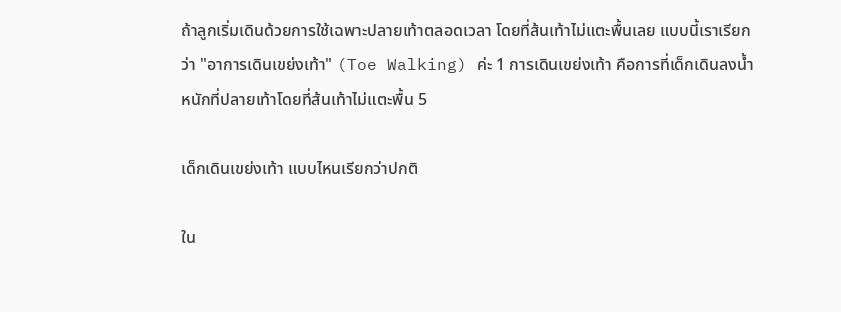ถ้าลูกเริ่มเดินด้วยการใช้เฉพาะปลายเท้าตลอดเวลา โดยที่ส้นเท้าไม่แตะพื้นเลย แบบนี้เราเรียกว่า "อาการเดินเขย่งเท้า" (Toe Walking) ค่ะ 1 การเดินเขย่งเท้า คือการที่เด็กเดินลงน้ำหนักที่ปลายเท้าโดยที่ส้นเท้าไม่แตะพื้น 5

เด็กเดินเขย่งเท้า แบบไหนเรียกว่าปกติ

ใน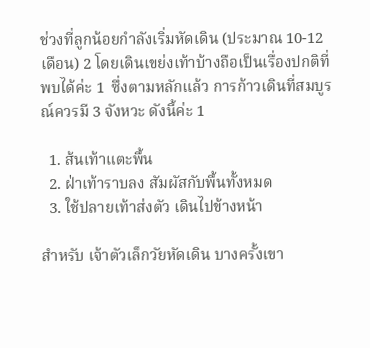ช่วงที่ลูกน้อยกำลังเริ่มหัดเดิน (ประมาณ 10-12 เดือน) 2 โดยเดินเขย่งเท้าบ้างถือเป็นเรื่องปกติที่พบได้ค่ะ 1  ซึ่งตามหลักแล้ว การก้าวเดินที่สมบูรณ์ควรมี 3 จังหวะ ดังนี้ค่ะ 1

  1. ส้นเท้าแตะพื้น
  2. ฝ่าเท้าราบลง สัมผัสกับพื้นทั้งหมด
  3. ใช้ปลายเท้าส่งตัว เดินไปข้างหน้า

สำหรับ เจ้าตัวเล็กวัยหัดเดิน บางครั้งเขา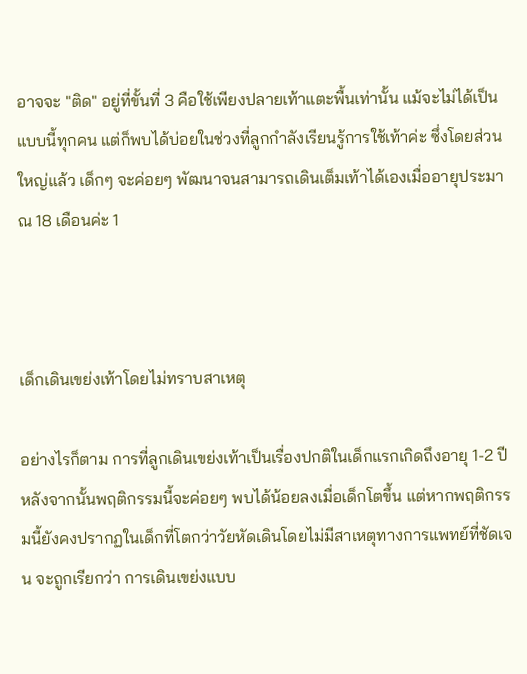อาจจะ "ติด" อยู่ที่ขั้นที่ 3 คือใช้เพียงปลายเท้าแตะพื้นเท่านั้น แม้จะไม่ได้เป็นแบบนี้ทุกคน แต่ก็พบได้บ่อยในช่วงที่ลูกกำลังเรียนรู้การใช้เท้าค่ะ ซึ่งโดยส่วนใหญ่แล้ว เด็กๆ จะค่อยๆ พัฒนาจนสามารถเดินเต็มเท้าได้เองเมื่ออายุประมาณ 18 เดือนค่ะ 1



เด็กเดินเขย่งเท้าโดยไม่ทราบสาเหตุ

อย่างไรก็ตาม การที่ลูกเดินเขย่งเท้าเป็นเรื่องปกติในเด็กแรกเกิดถึงอายุ 1-2 ปี หลังจากนั้นพฤติกรรมนี้จะค่อยๆ พบได้น้อยลงเมื่อเด็กโตขึ้น แต่หากพฤติกรรมนี้ยังคงปรากฏในเด็กที่โตกว่าวัยหัดเดินโดยไม่มีสาเหตุทางการแพทย์ที่ชัดเจน จะถูกเรียกว่า การเดินเขย่งแบบ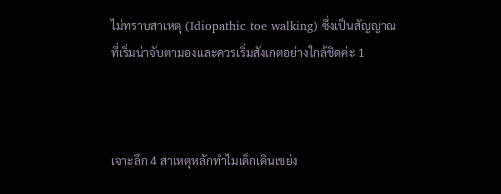ไม่ทราบสาเหตุ (Idiopathic toe walking) ซึ่งเป็นสัญญาณที่เริ่มน่าจับตามองและควรเริ่มสังเกตอย่างใกล้ชิดค่ะ 1



เจาะลึก 4 สาเหตุหลักทำไมเด็กเดินเขย่ง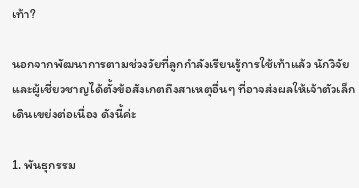เท้า?

นอกจากพัฒนาการตามช่วงวัยที่ลูกกำลังเรียนรู้การใช้เท้าแล้ว นักวิจัยและผู้เชี่ยวชาญได้ตั้งข้อสังเกตถึงสาเหตุอื่นๆ ที่อาจส่งผลให้เจ้าตัวเล็กเดินเขย่งต่อเนื่อง ดังนี้ค่ะ

1. พันธุกรรม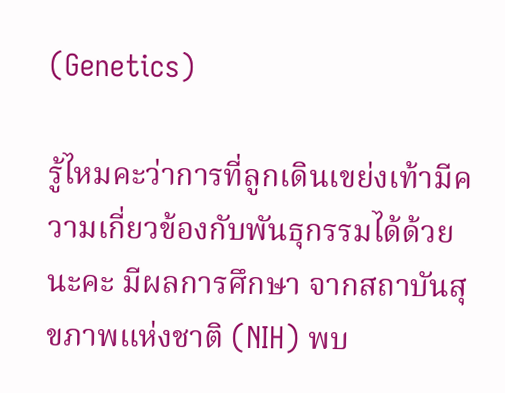(Genetics)

รู้ไหมคะว่าการที่ลูกเดินเขย่งเท้ามีความเกี่ยวข้องกับพันธุกรรมได้ด้วยนะคะ มีผลการศึกษา จากสถาบันสุขภาพแห่งชาติ (NIH) พบ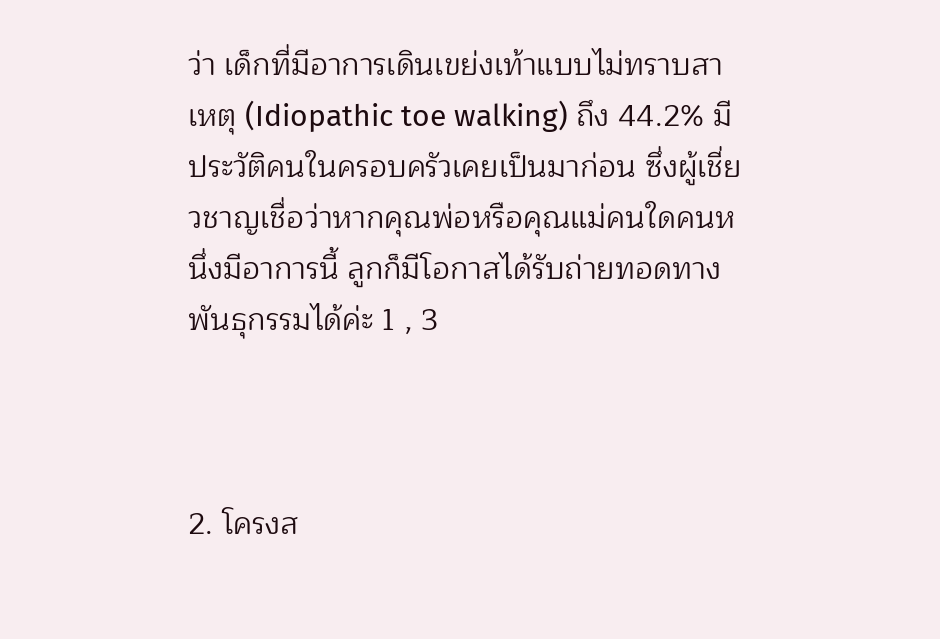ว่า เด็กที่มีอาการเดินเขย่งเท้าแบบไม่ทราบสาเหตุ (Idiopathic toe walking) ถึง 44.2% มีประวัติคนในครอบครัวเคยเป็นมาก่อน ซึ่งผู้เชี่ยวชาญเชื่อว่าหากคุณพ่อหรือคุณแม่คนใดคนหนึ่งมีอาการนี้ ลูกก็มีโอกาสได้รับถ่ายทอดทางพันธุกรรมได้ค่ะ 1 , 3



2. โครงส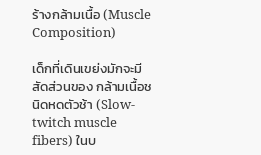ร้างกล้ามเนื้อ (Muscle Composition)

เด็กที่เดินเขย่งมักจะมีสัดส่วนของ กล้ามเนื้อชนิดหดตัวช้า (Slow-twitch muscle fibers) ในบ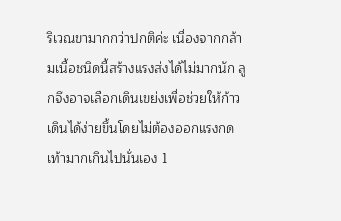ริเวณขามากกว่าปกติค่ะ เนื่องจากกล้ามเนื้อชนิดนี้สร้างแรงส่งได้ไม่มากนัก ลูกจึงอาจเลือกเดินเขย่งเพื่อช่วยให้ก้าวเดินได้ง่ายขึ้นโดยไม่ต้องออกแรงกดเท้ามากเกินไปนั่นเอง 1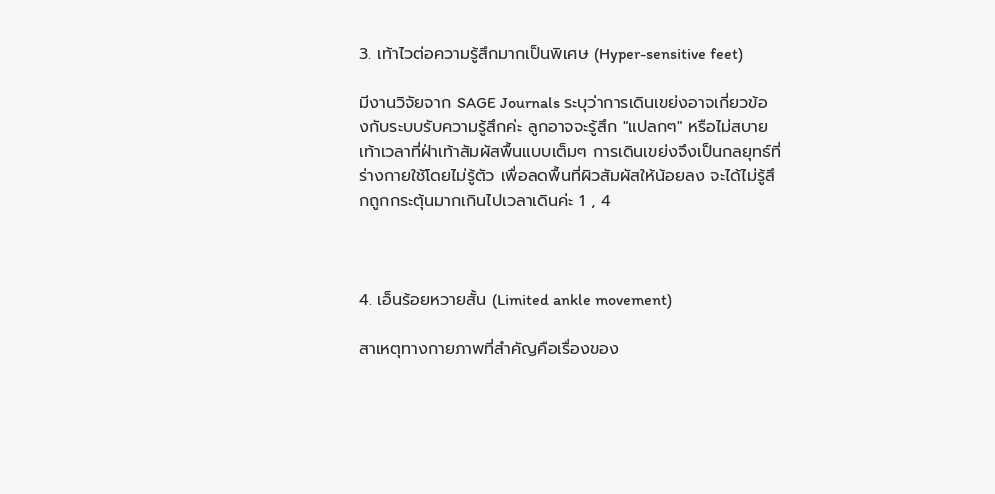3. เท้าไวต่อความรู้สึกมากเป็นพิเศษ (Hyper-sensitive feet)

มีงานวิจัยจาก SAGE Journals ระบุว่าการเดินเขย่งอาจเกี่ยวข้องกับระบบรับความรู้สึกค่ะ ลูกอาจจะรู้สึก "แปลกๆ" หรือไม่สบายเท้าเวลาที่ฝ่าเท้าสัมผัสพื้นแบบเต็มๆ การเดินเขย่งจึงเป็นกลยุทธ์ที่ร่างกายใช้โดยไม่รู้ตัว เพื่อลดพื้นที่ผิวสัมผัสให้น้อยลง จะได้ไม่รู้สึกถูกกระตุ้นมากเกินไปเวลาเดินค่ะ 1 , 4



4. เอ็นร้อยหวายสั้น (Limited ankle movement)

สาเหตุทางกายภาพที่สำคัญคือเรื่องของ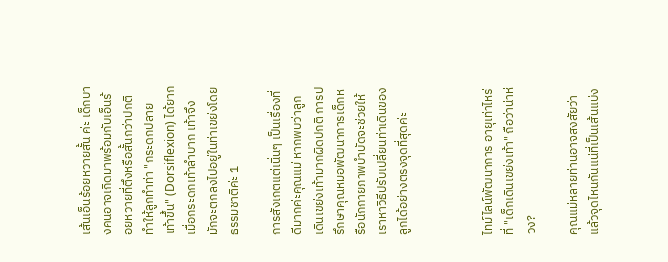เส้นเอ็นร้อยหวายสั้น ค่ะ เด็กบางคนอาจเกิดมาพร้อมกับเอ็นร้อยหวายที่ตึงหรือสั้นกว่าปกติ ทำให้ลูกทำท่า "กระดกปลายเท้าขึ้น" (Dorsiflexion) ได้ยาก เมื่อกระดกเท้าลำบาก เท้าจึงมักจะตกลงไปอยู่ในท่าเขย่งโดยธรรมชาติค่ะ 1

การสังเกตแต่เนิ่นๆ เป็นเรื่องที่ดีมากค่ะคุณแม่ หากพบว่าลูกเดินเขย่งเท้ามากผิดปกติ การปรึกษาคุณหมอพัฒนาการเด็กหรือนักกายภาพบำบัดจะช่วยให้เราหาวิธีปรับเปลี่ยนท่าเดินของลูกได้อย่างตรงจุดที่สุดค่ะ



ไทม์ไลน์พัฒนาการ อายุเท่าไหร่ที่ "เด็กเดินเขย่งเท้า" ถือว่าน่าห่วง?

คุณแม่หลายท่านอาจสงสัยว่า แล้วจุดไหนกันแน่ที่เป็นเส้นแบ่ง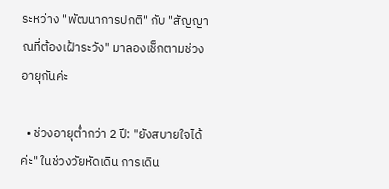ระหว่าง "พัฒนาการปกติ" กับ "สัญญาณที่ต้องเฝ้าระวัง" มาลองเช็กตามช่วงอายุกันค่ะ

  • ช่วงอายุต่ำกว่า 2 ปี: "ยังสบายใจได้ค่ะ" ในช่วงวัยหัดเดิน การเดิน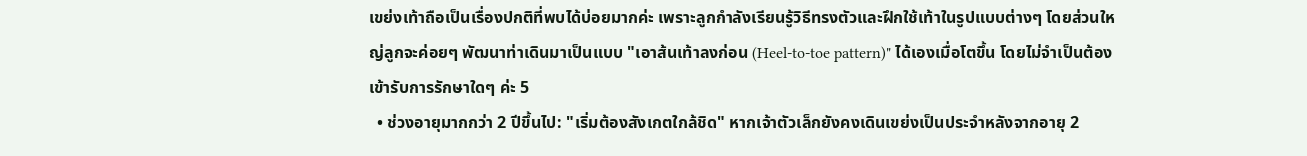เขย่งเท้าถือเป็นเรื่องปกติที่พบได้บ่อยมากค่ะ เพราะลูกกำลังเรียนรู้วิธีทรงตัวและฝึกใช้เท้าในรูปแบบต่างๆ โดยส่วนใหญ่ลูกจะค่อยๆ พัฒนาท่าเดินมาเป็นแบบ "เอาส้นเท้าลงก่อน (Heel-to-toe pattern)" ได้เองเมื่อโตขึ้น โดยไม่จำเป็นต้องเข้ารับการรักษาใดๆ ค่ะ 5
  • ช่วงอายุมากกว่า 2 ปีขึ้นไป: "เริ่มต้องสังเกตใกล้ชิด" หากเจ้าตัวเล็กยังคงเดินเขย่งเป็นประจำหลังจากอายุ 2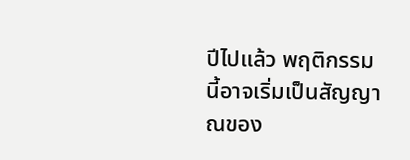ปีไปแล้ว พฤติกรรมนี้อาจเริ่มเป็นสัญญาณของ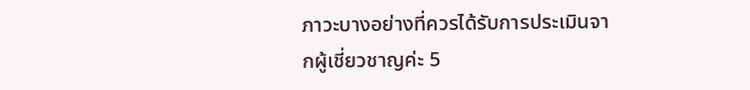ภาวะบางอย่างที่ควรได้รับการประเมินจากผู้เชี่ยวชาญค่ะ 5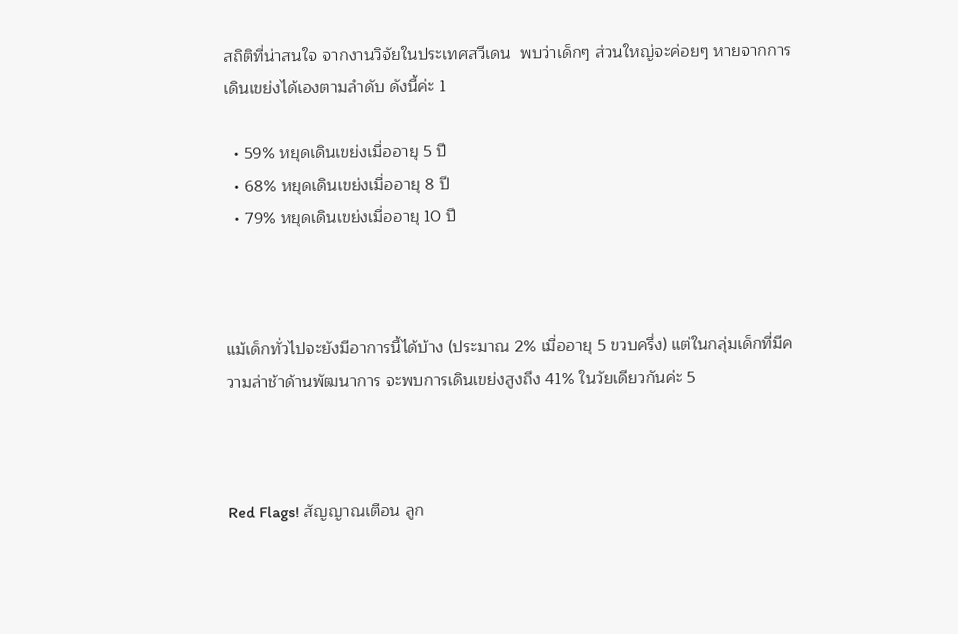สถิติที่น่าสนใจ จากงานวิจัยในประเทศสวีเดน  พบว่าเด็กๆ ส่วนใหญ่จะค่อยๆ หายจากการเดินเขย่งได้เองตามลำดับ ดังนี้ค่ะ 1

  • 59% หยุดเดินเขย่งเมื่ออายุ 5 ปี
  • 68% หยุดเดินเขย่งเมื่ออายุ 8 ปี
  • 79% หยุดเดินเขย่งเมื่ออายุ 10 ปี



แม้เด็กทั่วไปจะยังมีอาการนี้ได้บ้าง (ประมาณ 2% เมื่ออายุ 5 ขวบครึ่ง) แต่ในกลุ่มเด็กที่มีความล่าช้าด้านพัฒนาการ จะพบการเดินเขย่งสูงถึง 41% ในวัยเดียวกันค่ะ 5



Red Flags! สัญญาณเตือน ลูก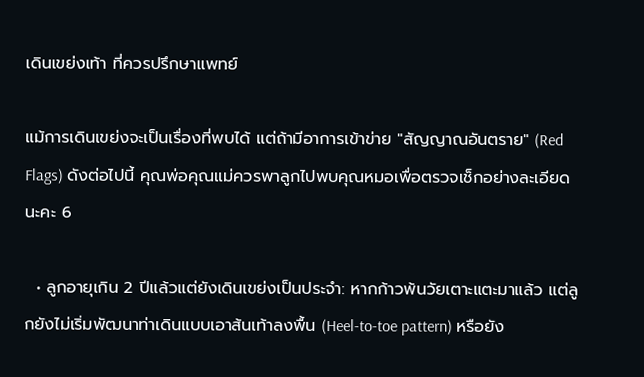เดินเขย่งเท้า ที่ควรปรึกษาแพทย์

แม้การเดินเขย่งจะเป็นเรื่องที่พบได้ แต่ถ้ามีอาการเข้าข่าย "สัญญาณอันตราย" (Red Flags) ดังต่อไปนี้ คุณพ่อคุณแม่ควรพาลูกไปพบคุณหมอเพื่อตรวจเช็กอย่างละเอียดนะคะ 6

  • ลูกอายุเกิน 2 ปีแล้วแต่ยังเดินเขย่งเป็นประจำ: หากก้าวพ้นวัยเตาะแตะมาแล้ว แต่ลูกยังไม่เริ่มพัฒนาท่าเดินแบบเอาส้นเท้าลงพื้น (Heel-to-toe pattern) หรือยัง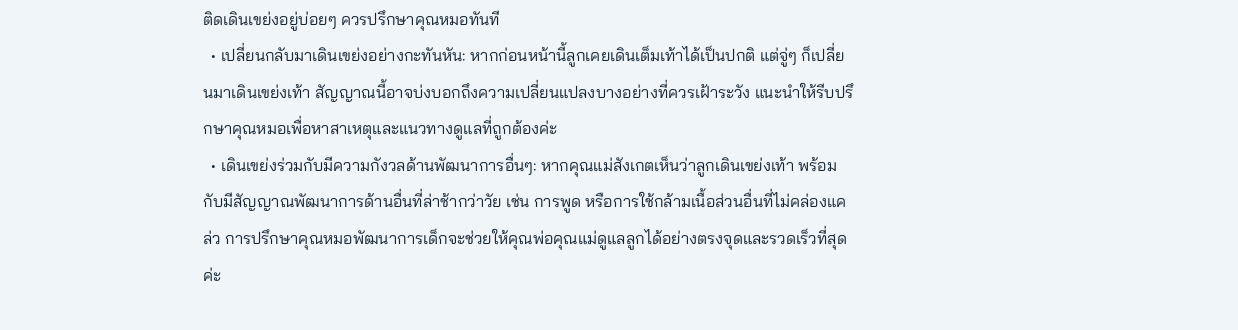ติดเดินเขย่งอยู่บ่อยๆ ควรปรึกษาคุณหมอทันที
  • เปลี่ยนกลับมาเดินเขย่งอย่างกะทันหัน: หากก่อนหน้านี้ลูกเคยเดินเต็มเท้าได้เป็นปกติ แต่จู่ๆ ก็เปลี่ยนมาเดินเขย่งเท้า สัญญาณนี้อาจบ่งบอกถึงความเปลี่ยนแปลงบางอย่างที่ควรเฝ้าระวัง แนะนำให้รีบปรึกษาคุณหมอเพื่อหาสาเหตุและแนวทางดูแลที่ถูกต้องค่ะ
  • เดินเขย่งร่วมกับมีความกังวลด้านพัฒนาการอื่นๆ: หากคุณแม่สังเกตเห็นว่าลูกเดินเขย่งเท้า พร้อมกับมีสัญญาณพัฒนาการด้านอื่นที่ล่าช้ากว่าวัย เช่น การพูด หรือการใช้กล้ามเนื้อส่วนอื่นที่ไม่คล่องแคล่ว การปรึกษาคุณหมอพัฒนาการเด็กจะช่วยให้คุณพ่อคุณแม่ดูแลลูกได้อย่างตรงจุดและรวดเร็วที่สุดค่ะ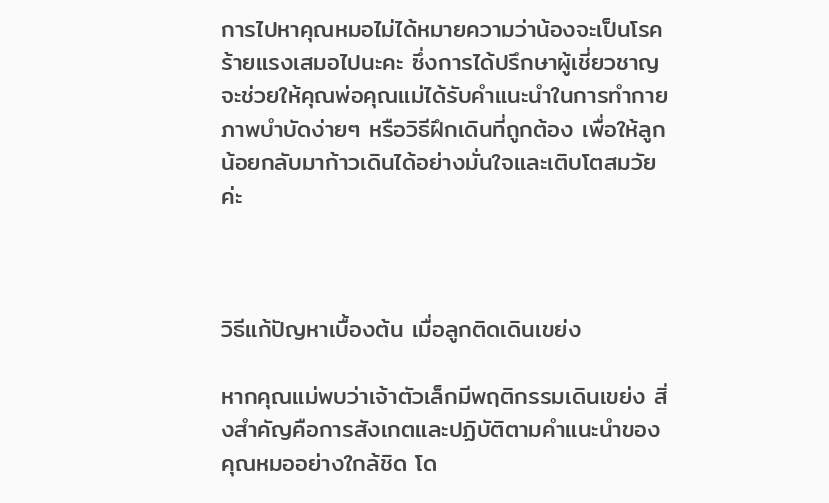การไปหาคุณหมอไม่ได้หมายความว่าน้องจะเป็นโรคร้ายแรงเสมอไปนะคะ ซึ่งการได้ปรึกษาผู้เชี่ยวชาญจะช่วยให้คุณพ่อคุณแม่ได้รับคำแนะนำในการทำกายภาพบำบัดง่ายๆ หรือวิธีฝึกเดินที่ถูกต้อง เพื่อให้ลูกน้อยกลับมาก้าวเดินได้อย่างมั่นใจและเติบโตสมวัยค่ะ



วิธีแก้ปัญหาเบื้องต้น เมื่อลูกติดเดินเขย่ง

หากคุณแม่พบว่าเจ้าตัวเล็กมีพฤติกรรมเดินเขย่ง สิ่งสำคัญคือการสังเกตและปฏิบัติตามคำแนะนำของคุณหมออย่างใกล้ชิด โด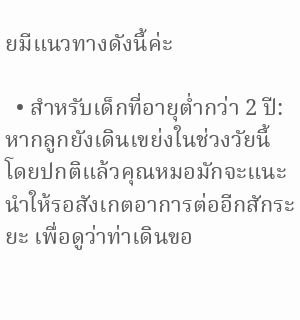ยมีแนวทางดังนี้ค่ะ

  • สำหรับเด็กที่อายุต่ำกว่า 2 ปี: หากลูกยังเดินเขย่งในช่วงวัยนี้ โดยปกติแล้วคุณหมอมักจะแนะนำให้รอสังเกตอาการต่ออีกสักระยะ เพื่อดูว่าท่าเดินขอ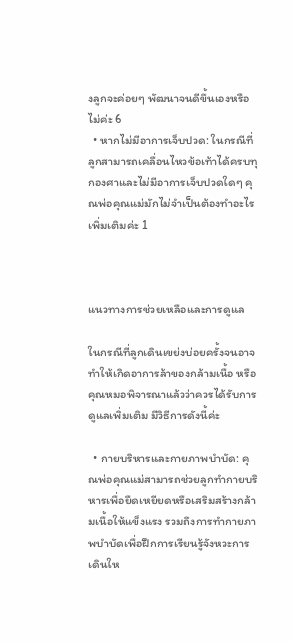งลูกจะค่อยๆ พัฒนาจนดีขึ้นเองหรือไม่ค่ะ 6
  • หากไม่มีอาการเจ็บปวด: ในกรณีที่ลูกสามารถเคลื่อนไหวข้อเท้าได้ครบทุกองศาและไม่มีอาการเจ็บปวดใดๆ คุณพ่อคุณแม่มักไม่จำเป็นต้องทำอะไรเพิ่มเติมค่ะ 1



แนวทางการช่วยเหลือและการดูแล

ในกรณีที่ลูกเดินเขย่งบ่อยครั้งจนอาจทำให้เกิดอาการล้าของกล้ามเนื้อ หรือคุณหมอพิจารณาแล้วว่าควรได้รับการดูแลเพิ่มเติม มีวิธีการดังนี้ค่ะ

  • กายบริหารและกายภาพบำบัด: คุณพ่อคุณแม่สามารถช่วยลูกทำกายบริหารเพื่อยืดเหยียดหรือเสริมสร้างกล้ามเนื้อให้แข็งแรง รวมถึงการทำกายภาพบำบัดเพื่อฝึกการเรียนรู้จังหวะการเดินให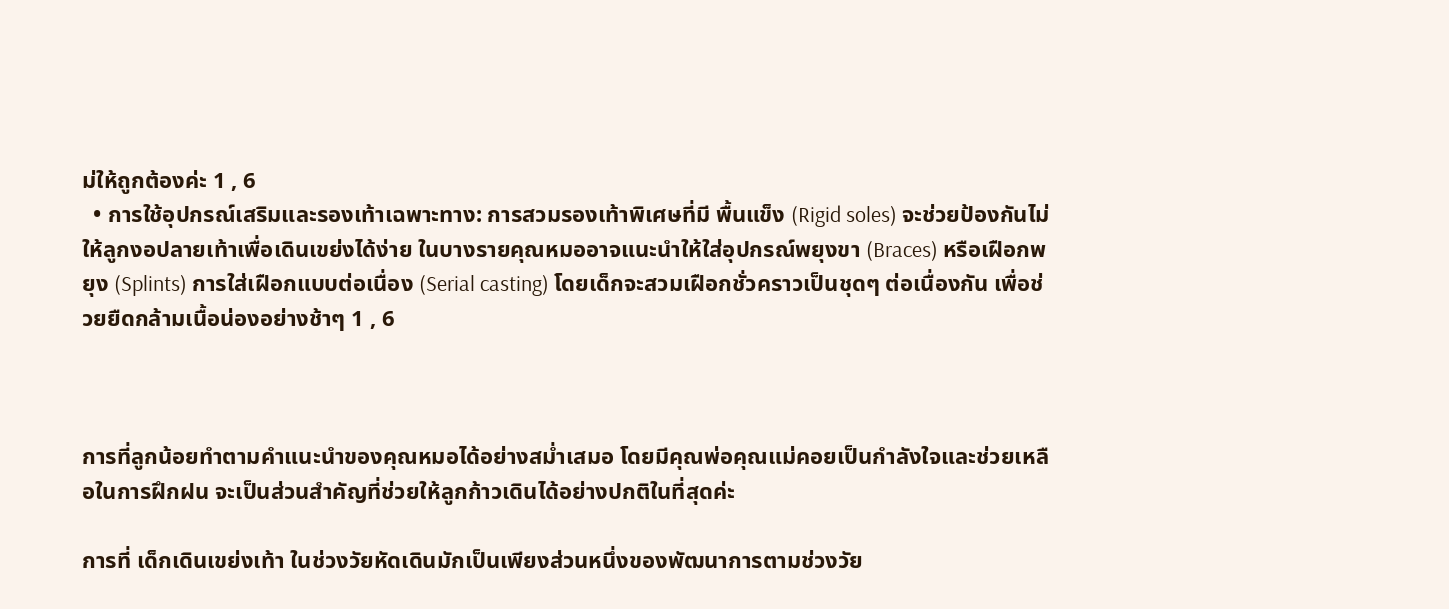ม่ให้ถูกต้องค่ะ 1 , 6
  • การใช้อุปกรณ์เสริมและรองเท้าเฉพาะทาง: การสวมรองเท้าพิเศษที่มี พื้นแข็ง (Rigid soles) จะช่วยป้องกันไม่ให้ลูกงอปลายเท้าเพื่อเดินเขย่งได้ง่าย ในบางรายคุณหมออาจแนะนำให้ใส่อุปกรณ์พยุงขา (Braces) หรือเฝือกพยุง (Splints) การใส่เฝือกแบบต่อเนื่อง (Serial casting) โดยเด็กจะสวมเฝือกชั่วคราวเป็นชุดๆ ต่อเนื่องกัน เพื่อช่วยยืดกล้ามเนื้อน่องอย่างช้าๆ 1 , 6



การที่ลูกน้อยทำตามคำแนะนำของคุณหมอได้อย่างสม่ำเสมอ โดยมีคุณพ่อคุณแม่คอยเป็นกำลังใจและช่วยเหลือในการฝึกฝน จะเป็นส่วนสำคัญที่ช่วยให้ลูกก้าวเดินได้อย่างปกติในที่สุดค่ะ

การที่ เด็กเดินเขย่งเท้า ในช่วงวัยหัดเดินมักเป็นเพียงส่วนหนึ่งของพัฒนาการตามช่วงวัย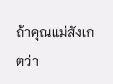ถ้าคุณแม่สังเกตว่า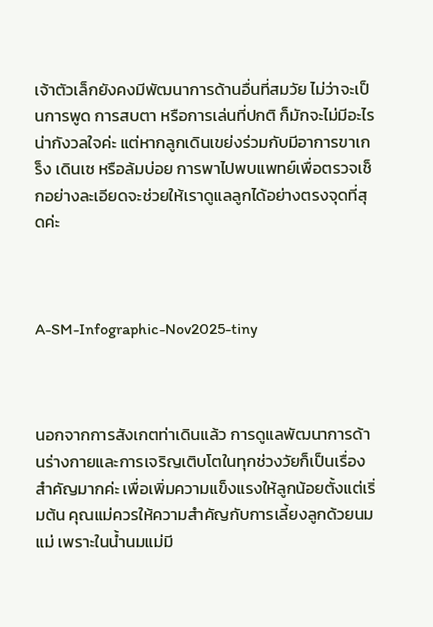เจ้าตัวเล็กยังคงมีพัฒนาการด้านอื่นที่สมวัย ไม่ว่าจะเป็นการพูด การสบตา หรือการเล่นที่ปกติ ก็มักจะไม่มีอะไรน่ากังวลใจค่ะ แต่หากลูกเดินเขย่งร่วมกับมีอาการขาเกร็ง เดินเซ หรือล้มบ่อย การพาไปพบแพทย์เพื่อตรวจเช็กอย่างละเอียดจะช่วยให้เราดูแลลูกได้อย่างตรงจุดที่สุดค่ะ



A-SM-Infographic-Nov2025-tiny



นอกจากการสังเกตท่าเดินแล้ว การดูแลพัฒนาการด้านร่างกายและการเจริญเติบโตในทุกช่วงวัยก็เป็นเรื่องสำคัญมากค่ะ เพื่อเพิ่มความแข็งแรงให้ลูกน้อยตั้งแต่เริ่มต้น คุณแม่ควรให้ความสำคัญกับการเลี้ยงลูกด้วยนมแม่ เพราะในน้ำนมแม่มี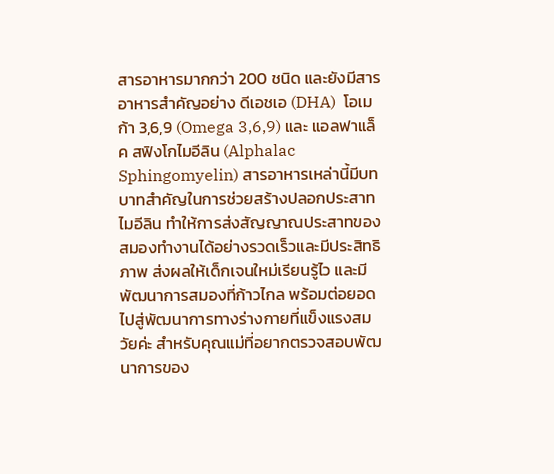สารอาหารมากกว่า 200 ชนิด และยังมีสารอาหารสำคัญอย่าง ดีเอชเอ (DHA)  โอเมก้า 3,6,9 (Omega 3,6,9) และ แอลฟาแล็ค สฟิงโกไมอีลิน (Alphalac Sphingomyelin) สารอาหารเหล่านี้มีบทบาทสำคัญในการช่วยสร้างปลอกประสาทไมอีลิน ทำให้การส่งสัญญาณประสาทของสมองทำงานได้อย่างรวดเร็วและมีประสิทธิภาพ ส่งผลให้เด็กเจนใหม่เรียนรู้ไว และมีพัฒนาการสมองที่ก้าวไกล พร้อมต่อยอดไปสู่พัฒนาการทางร่างกายที่แข็งแรงสมวัยค่ะ สำหรับคุณแม่ที่อยากตรวจสอบพัฒนาการของ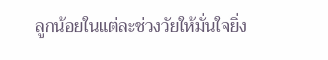ลูกน้อยในแต่ละช่วงวัยให้มั่นใจยิ่ง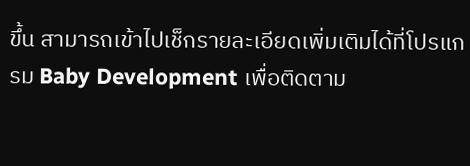ขึ้น สามารถเข้าไปเช็กรายละเอียดเพิ่มเติมได้ที่โปรแกรม Baby Development เพื่อติดตาม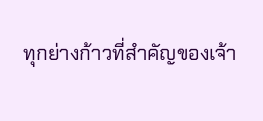ทุกย่างก้าวที่สำคัญของเจ้า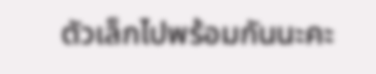ตัวเล็กไปพร้อมกันนะคะ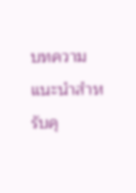บทความแนะนำสำหรับคุ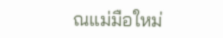ณแม่มือใหม่